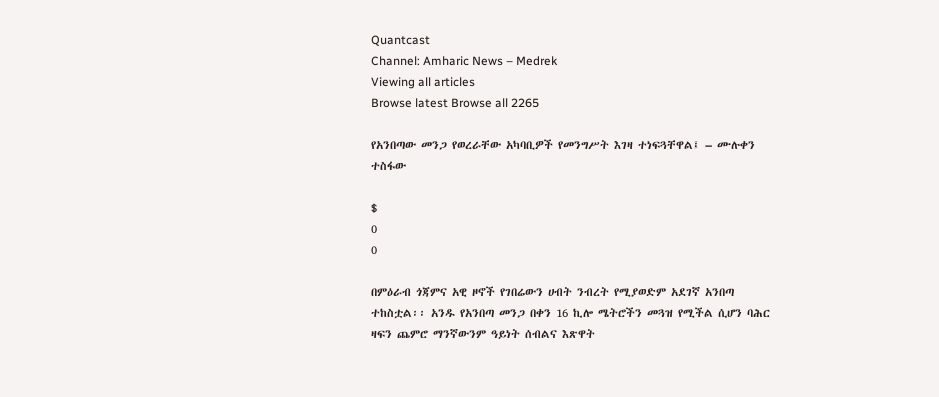Quantcast
Channel: Amharic News – Medrek
Viewing all articles
Browse latest Browse all 2265

የአንበጣው መንጋ የወረራቸው አካባቢዎች የመንግሥት እገዛ ተነፍጓቸዋል፤ – ሙሉቀን ተስፋው

$
0
0

በምዕራብ ጎጃምና አዊ ዞኖች የገበሬውን ሀብት ንብረት የሚያወድም አደገኛ አንበጣ ተከስቷል፡፡ አንዱ የአንበጣ መንጋ በቀን 16 ኪሎ ሜትሮችን መጓዝ የሚችል ሲሆን ባሕር ዛፍን ጨምሮ ማንኛውንም ዓይነት ሰብልና እጽዋት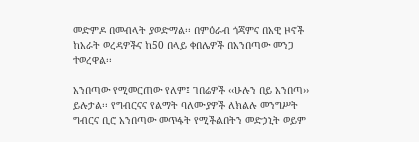መድምዶ በመብላት ያወድማል፡፡ በምዕራብ ጎጃምና በአዊ ዞኖች ከአራት ወረዳዎችና ከ50 በላይ ቀበሌዎች በአንበጣው መንጋ ተወረዋል፡፡

አንበጣው የሚመርጠው የለም፤ ገበሬዎች ‹‹ሁሉን በይ አንበጣ›› ይሉታል፡፡ የግብርናና የልማት ባለሙያዎች ለክልሉ መንግሥት ግብርና ቢሮ አንበጣው መጥፋት የሚችልበትን መድኃኒት ወይም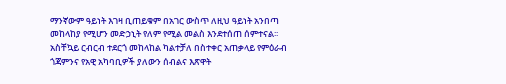ማንኛውም ዓይነት እገዛ ቢጠይቁም በአገር ውስጥ ለዚህ ዓይነት አንበጣ መከላከያ የሚሆን መድኃኒት የለም የሚል መልስ እንደተሰጠ ሰምተናል፡፡ አስቸኳይ ርብርብ ተደርጎ መከላከል ካልተቻለ በስተቀር አጠቃላይ የምዕራብ ጎጃምንና የአዊ አካባቢዎች ያለውን ሰብልና እጽዋት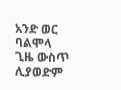አንድ ወር ባልሞላ ጊዜ ውስጥ ሊያወድም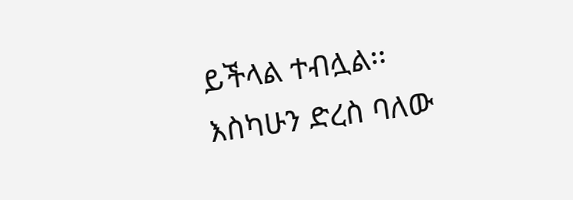ይችላል ተብሏል፡፡
እስካሁን ድረስ ባለው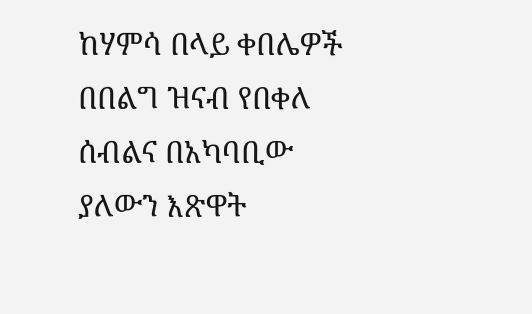ከሃምሳ በላይ ቀበሌዎች በበልግ ዝናብ የበቀለ ሰብልና በአካባቢው ያለውን እጽዋት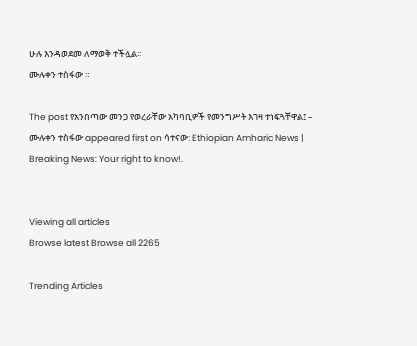ሁሉ እንዳወደመ ለማወቅ ተችሏል፡፡
ሙሉቀን ተስፋው ።

The post የአንበጣው መንጋ የወረራቸው አካባቢዎች የመንግሥት እገዛ ተነፍጓቸዋል፤ – ሙሉቀን ተስፋው appeared first on ሳተናው: Ethiopian Amharic News | Breaking News: Your right to know!.


Viewing all articles
Browse latest Browse all 2265

Trending Articles